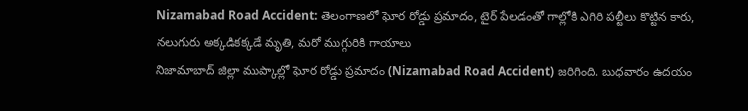Nizamabad Road Accident: తెలంగాణలో ఘోర రోడ్డు ప్రమాదం, టైర్ పేలడంతో గాల్లోకి ఎగిరి పల్టీలు కొట్టిన కారు, నలుగురు అక్కడికక్కడే మృతి, మరో ముగ్గురికి గాయాలు
నిజామాబాద్ జిల్లా ముప్కాల్లో ఘోర రోడ్డు ప్రమాదం (Nizamabad Road Accident) జరిగింది. బుధవారం ఉదయం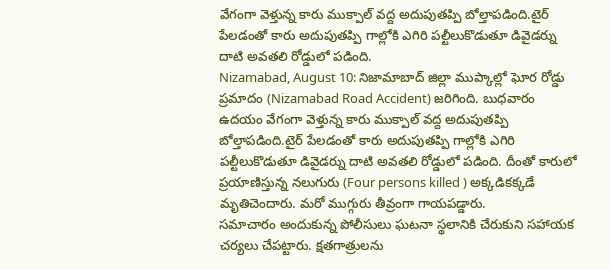వేగంగా వెళ్తున్న కారు ముక్పాల్ వద్ద అదుపుతప్పి బోల్తాపడింది.టైర్ పేలడంతో కారు అదుపుతప్పి గాల్లోకి ఎగిరి పల్టీలుకొడుతూ డివైడర్ను దాటి అవతలి రోడ్డులో పడింది.
Nizamabad, August 10: నిజామాబాద్ జిల్లా ముప్కాల్లో ఘోర రోడ్డు ప్రమాదం (Nizamabad Road Accident) జరిగింది. బుధవారం ఉదయం వేగంగా వెళ్తున్న కారు ముక్పాల్ వద్ద అదుపుతప్పి బోల్తాపడింది.టైర్ పేలడంతో కారు అదుపుతప్పి గాల్లోకి ఎగిరి పల్టీలుకొడుతూ డివైడర్ను దాటి అవతలి రోడ్డులో పడింది. దీంతో కారులో ప్రయాణిస్తున్న నలుగురు (Four persons killed ) అక్కడికక్కడే మృతిచెందారు. మరో ముగ్గురు తీవ్రంగా గాయపడ్డారు.
సమాచారం అందుకున్న పోలీసులు ఘటనా స్థలానికి చేరుకుని సహాయక చర్యలు చేపట్టారు. క్షతగాత్రులను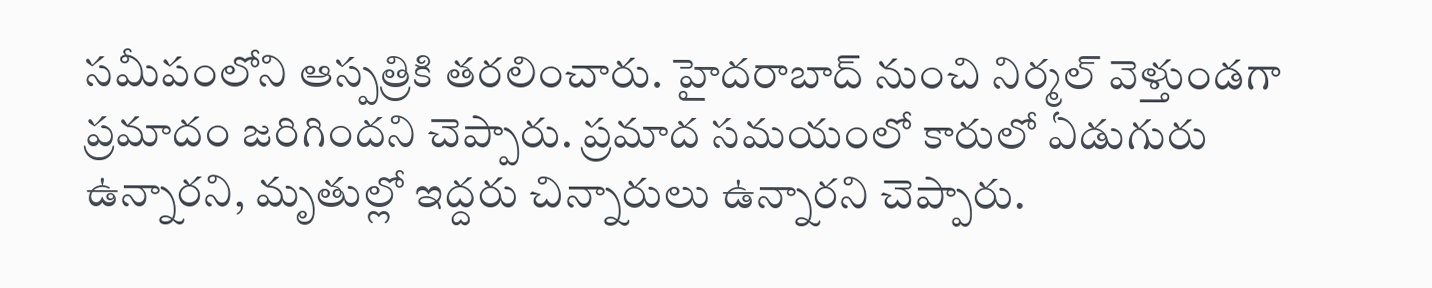సమీపంలోని ఆస్పత్రికి తరలించారు. హైదరాబాద్ నుంచి నిర్మల్ వెళ్తుండగా ప్రమాదం జరిగిందని చెప్పారు. ప్రమాద సమయంలో కారులో ఏడుగురు ఉన్నారని, మృతుల్లో ఇద్దరు చిన్నారులు ఉన్నారని చెప్పారు.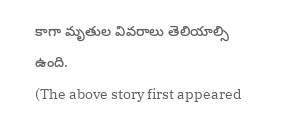కాగా మృతుల వివరాలు తెలియాల్సి ఉంది.
(The above story first appeared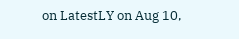on LatestLY on Aug 10,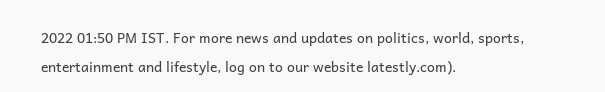2022 01:50 PM IST. For more news and updates on politics, world, sports, entertainment and lifestyle, log on to our website latestly.com).